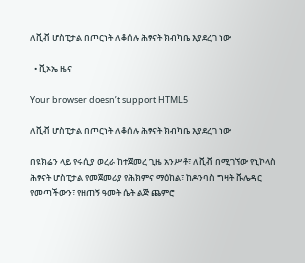ለቪቭ ሆስፒታል በጦርነት ለቆሰሉ ሕፃናት ክብካቤ እያደረገ ነው

  • ቪኦኤ ዜና

Your browser doesn’t support HTML5

ለቪቭ ሆስፒታል በጦርነት ለቆሰሉ ሕፃናት ክብካቤ እያደረገ ነው

በዩክሬን ላይ የሩሲያ ወረራ ከተጀመረ ጊዜ አንሥቶ፣ ለቪቭ በሚገኘው የኒኮላስ ሕፃናት ሆስፒታል የመጀመሪያ የሕክምና ማዕከል፣ ከዶንባስ ግዛት ቩሌዳር የመጣችውን፣ የዘጠኝ ዓመት ሴት ልጅ ጨምሮ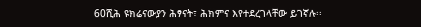60ሺሕ ዩክሬናውያን ሕፃናት፣ ሕክምና እየተደረገላቸው ይገኛሉ፡፡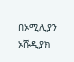በኦሚሊያን ኦሹዲያክ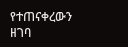የተጠናቀረውን ዘገባ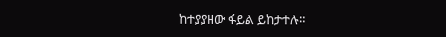ከተያያዘው ፋይል ይከታተሉ።